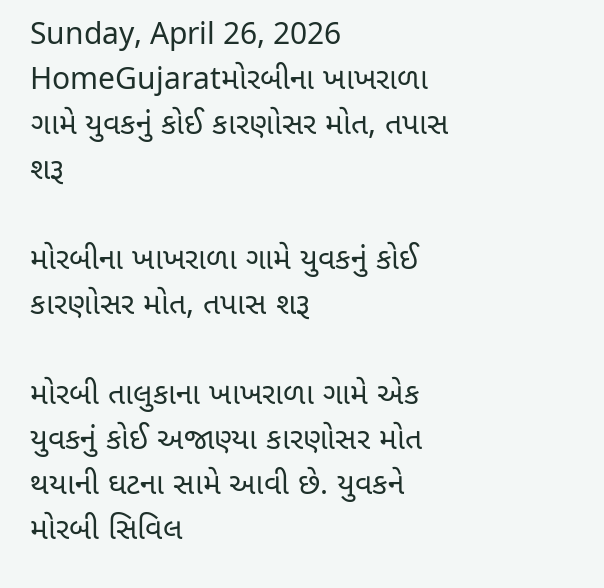Sunday, April 26, 2026
HomeGujaratમોરબીના ખાખરાળા ગામે યુવકનું કોઈ કારણોસર મોત, તપાસ શરૂ

મોરબીના ખાખરાળા ગામે યુવકનું કોઈ કારણોસર મોત, તપાસ શરૂ

મોરબી તાલુકાના ખાખરાળા ગામે એક યુવકનું કોઈ અજાણ્યા કારણોસર મોત થયાની ઘટના સામે આવી છે. યુવકને મોરબી સિવિલ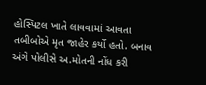હોસ્પિટલ ખાતે લાવવામાં આવતા તબીબોએ મૃત જાહેર કર્યો હતો. બનાવ અંગે પોલીસે અ.મોતની નોંધ કરી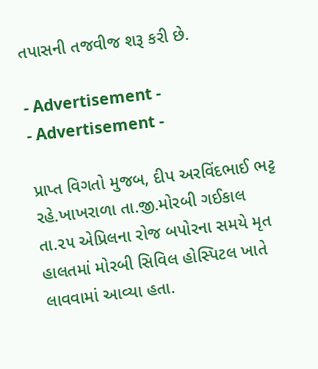તપાસની તજવીજ શરૂ કરી છે.

- Advertisement -
- Advertisement -

પ્રાપ્ત વિગતો મુજબ, દીપ અરવિંદભાઈ ભટ્ટ રહે.ખાખરાળા તા.જી.મોરબી ગઈકાલ તા.૨૫ એપ્રિલના રોજ બપોરના સમયે મૃત હાલતમાં મોરબી સિવિલ હોસ્પિટલ ખાતે લાવવામાં આવ્યા હતા.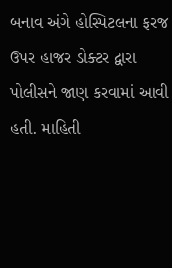બનાવ અંગે હોસ્પિટલના ફરજ ઉપર હાજર ડોક્ટર દ્વારા પોલીસને જાણ કરવામાં આવી હતી. માહિતી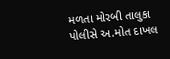મળતા મોરબી તાલુકા પોલીસે અ.મોત દાખલ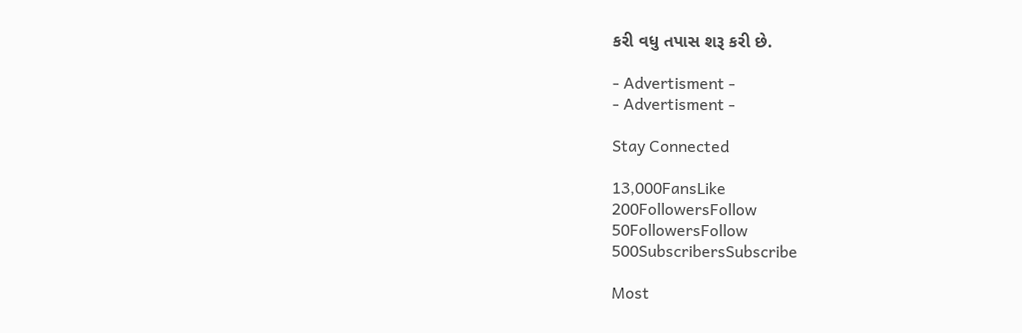કરી વધુ તપાસ શરૂ કરી છે.

- Advertisment -
- Advertisment -

Stay Connected

13,000FansLike
200FollowersFollow
50FollowersFollow
500SubscribersSubscribe

Most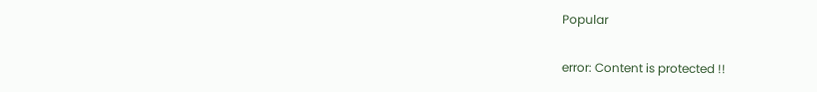Popular

error: Content is protected !!